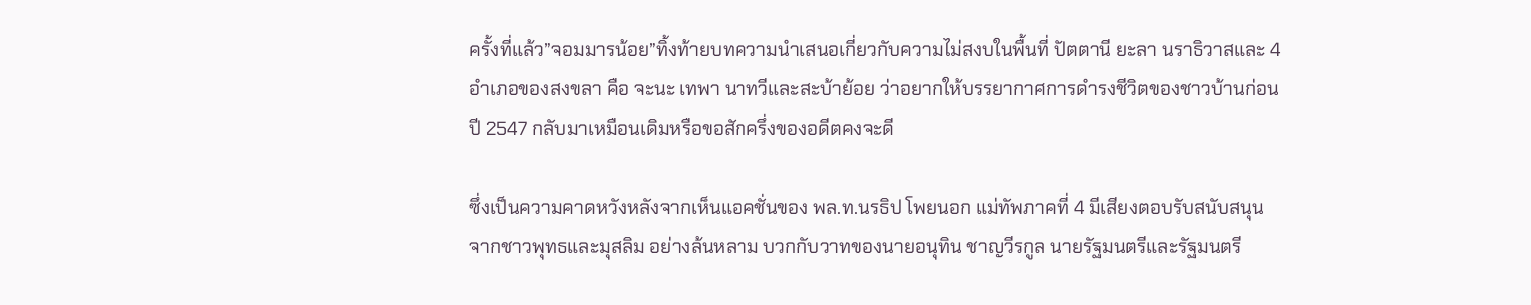ครั้งที่แล้ว”จอมมารน้อย”ทิ้งท้ายบทความนำเสนอเกี่ยวกับความไม่สงบในพื้นที่ ปัตตานี ยะลา นราธิวาสและ 4 อำเภอของสงขลา คือ จะนะ เทพา นาทวีและสะบ้าย้อย ว่าอยากให้บรรยากาศการดำรงชีวิตของชาวบ้านก่อนปี 2547 กลับมาเหมือนเดิมหรือขอสักครึ่งของอดีตคงจะดี

ซึ่งเป็นความคาดหวังหลังจากเห็นแอคชั่นของ พล.ท.นรธิป โพยนอก แม่ทัพภาคที่ 4 มีเสียงตอบรับสนับสนุนจากชาวพุทธและมุสลิม อย่างล้นหลาม บวกกับวาทของนายอนุทิน ชาญวีรกูล นายรัฐมนตรีและรัฐมนตรี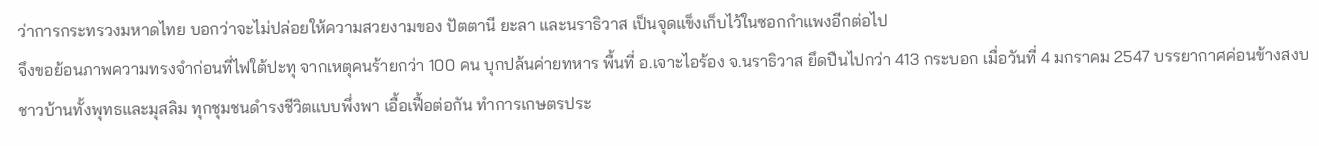ว่าการกระทรวงมหาดไทย บอกว่าจะไม่ปล่อยให้ความสวยงามของ ปัตตานี ยะลา และนราธิวาส เป็นจุดแข็งเก็บไว้ในซอกกำแพงอีกต่อไป
จึงขอย้อนภาพความทรงจำก่อนที่ไฟใต้ปะทุ จากเหตุคนร้ายกว่า 100 คน บุกปล้นค่ายทหาร พื้นที่ อ.เจาะไอร้อง จ.นราธิวาส ยึดปืนไปกว่า 413 กระบอก เมื่อวันที่ 4 มกราคม 2547 บรรยากาศค่อนข้างสงบชาวบ้านทั้งพุทธและมุสลิม ทุกชุมชนดำรงชีวิตแบบพึ่งพา เอื้อเฟื้อต่อกัน ทำการเกษตรประ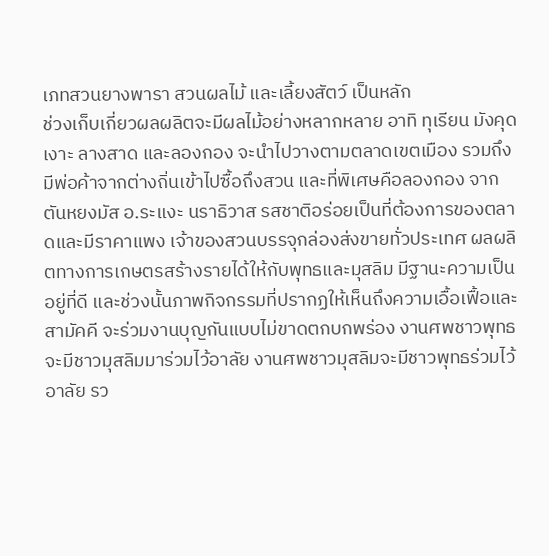เภทสวนยางพารา สวนผลไม้ และเลี้ยงสัตว์ เป็นหลัก
ช่วงเก็บเกี่ยวผลผลิตจะมีผลไม้อย่างหลากหลาย อาทิ ทุเรียน มังคุด เงาะ ลางสาด และลองกอง จะนำไปวางตามตลาดเขตเมือง รวมถึงมีพ่อค้าจากต่างถิ่นเข้าไปซื้อถึงสวน และที่พิเศษคือลองกอง จากตันหยงมัส อ.ระแงะ นราธิวาส รสชาติอร่อยเป็นที่ต้องการของตลาดและมีราคาแพง เจ้าของสวนบรรจุกล่องส่งขายทั่วประเทศ ผลผลิตทางการเกษตรสร้างรายได้ให้กับพุทธและมุสลิม มีฐานะความเป็นอยู่ที่ดี และช่วงนั้นภาพกิจกรรมที่ปรากฏให้เห็นถึงความเอื้อเฟื้อและสามัคคี จะร่วมงานบุญกันแบบไม่ขาดตกบกพร่อง งานศพชาวพุทธจะมีชาวมุสลิมมาร่วมไว้อาลัย งานศพชาวมุสลิมจะมีชาวพุทธร่วมไว้อาลัย รว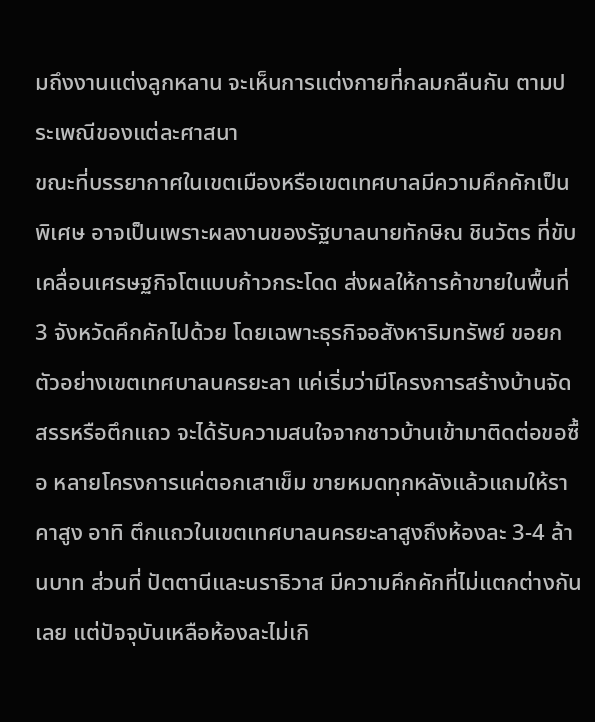มถึงงานแต่งลูกหลาน จะเห็นการแต่งกายที่กลมกลืนกัน ตามประเพณีของแต่ละศาสนา
ขณะที่บรรยากาศในเขตเมืองหรือเขตเทศบาลมีความคึกคักเป็นพิเศษ อาจเป็นเพราะผลงานของรัฐบาลนายทักษิณ ชินวัตร ที่ขับเคลื่อนเศรษฐกิจโตแบบก้าวกระโดด ส่งผลให้การค้าขายในพื้นที่ 3 จังหวัดคึกคักไปด้วย โดยเฉพาะธุรกิจอสังหาริมทรัพย์ ขอยกตัวอย่างเขตเทศบาลนครยะลา แค่เริ่มว่ามีโครงการสร้างบ้านจัดสรรหรือตึกแถว จะได้รับความสนใจจากชาวบ้านเข้ามาติดต่อขอซื้อ หลายโครงการแค่ตอกเสาเข็ม ขายหมดทุกหลังแล้วแถมให้ราคาสูง อาทิ ตึกแถวในเขตเทศบาลนครยะลาสูงถึงห้องละ 3-4 ล้านบาท ส่วนที่ ปัตตานีและนราธิวาส มีความคึกคักที่ไม่แตกต่างกันเลย แต่ปัจจุบันเหลือห้องละไม่เกิ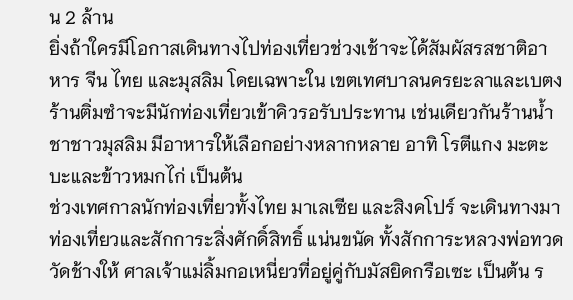น 2 ล้าน
ยิ่งถ้าใครมีโอกาสเดินทางไปท่องเที่ยวช่วงเช้าจะได้สัมผัสรสชาติอาหาร จีน ไทย และมุสลิม โดยเฉพาะใน เขตเทศบาลนครยะลาและเบตง ร้านติ่มซำจะมีนักท่องเที่ยวเข้าคิวรอรับประทาน เช่นเดียวกันร้านน้ำชาชาวมุสลิม มีอาหารให้เลือกอย่างหลากหลาย อาทิ โรตีแกง มะตะบะและข้าวหมกไก่ เป็นต้น
ช่วงเทศกาลนักท่องเที่ยวทั้งไทย มาเลเซีย และสิงคโปร์ จะเดินทางมาท่องเที่ยวและสักการะสิ่งศักดิ์สิทธิ์ แน่นขนัด ทั้งสักการะหลวงพ่อทวด วัดช้างให้ ศาลเจ้าแม่ลิ้มกอเหนี่ยวที่อยู่คู่กับมัสยิดกรือเซะ เป็นต้น ร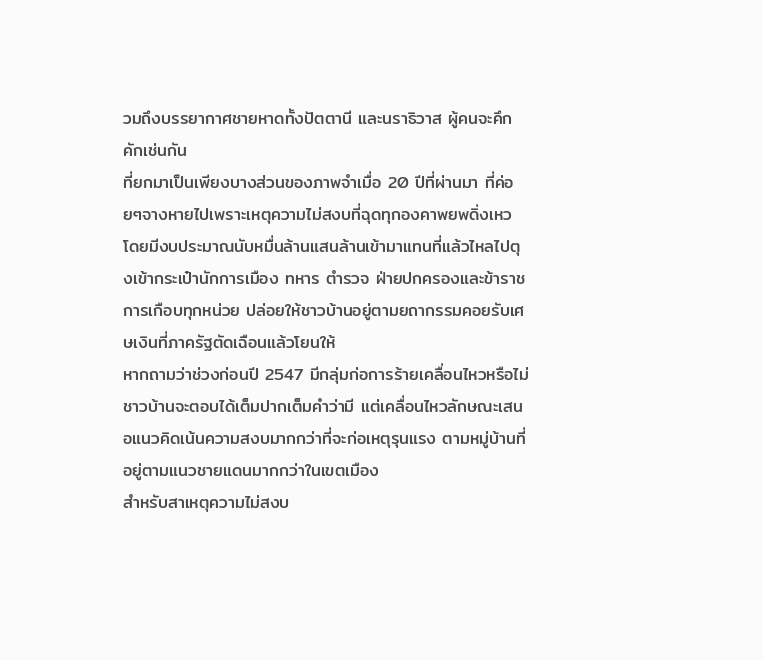วมถึงบรรยากาศชายหาดทั้งปัตตานี และนราธิวาส ผู้คนจะคึกคักเช่นกัน
ที่ยกมาเป็นเพียงบางส่วนของภาพจำเมื่อ 20 ปีที่ผ่านมา ที่ค่อยๆจางหายไปเพราะเหตุความไม่สงบที่ฉุดทุกองคาพยพดิ่งเหว โดยมีงบประมาณนับหมื่นล้านแสนล้านเข้ามาแทนที่แล้วไหลไปตุงเข้ากระเป๋านักการเมือง ทหาร ตำรวจ ฝ่ายปกครองและข้าราชการเกือบทุกหน่วย ปล่อยให้ชาวบ้านอยู่ตามยถากรรมคอยรับเศษเงินที่ภาครัฐตัดเฉือนแล้วโยนให้
หากถามว่าช่วงก่อนปี 2547 มีกลุ่มก่อการร้ายเคลื่อนไหวหรือไม่ ชาวบ้านจะตอบได้เต็มปากเต็มคำว่ามี แต่เคลื่อนไหวลักษณะเสนอแนวคิดเน้นความสงบมากกว่าที่จะก่อเหตุรุนแรง ตามหมู่บ้านที่อยู่ตามแนวชายแดนมากกว่าในเขตเมือง
สำหรับสาเหตุความไม่สงบ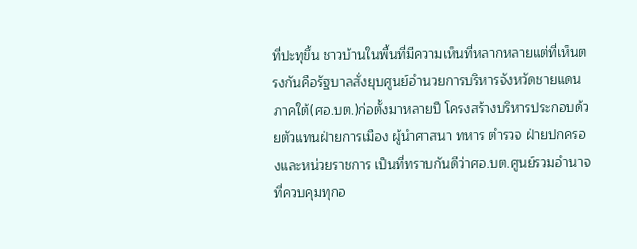ที่ปะทุขึ้น ชาวบ้านในพื้นที่มีความเห็นที่หลากหลายแต่ที่เห็นตรงกันคือรัฐบาลสั่งยุบศูนย์อำนวยการบริหารจังหวัดชายแดนภาคใต้(ศอ.บต.)ก่อตั้งมาหลายปี โครงสร้างบริหารประกอบด้วยตัวแทนฝ่ายการเมือง ผู้นำศาสนา ทหาร ตำรวจ ฝ่ายปกครองและหน่วยราชการ เป็นที่ทราบกันดีว่าศอ.บต.ศูนย์รวมอำนาจที่ควบคุมทุกอ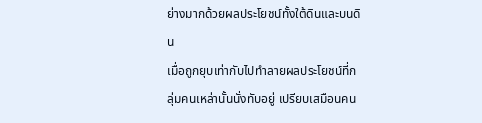ย่างมากด้วยผลประโยชน์ทั้งใต้ดินและบนดิน
เมื่อถูกยุบเท่ากับไปทำลายผลประโยชน์ที่กลุ่มคนเหล่านั้นนั่งทับอยู่ เปรียบเสมือนคน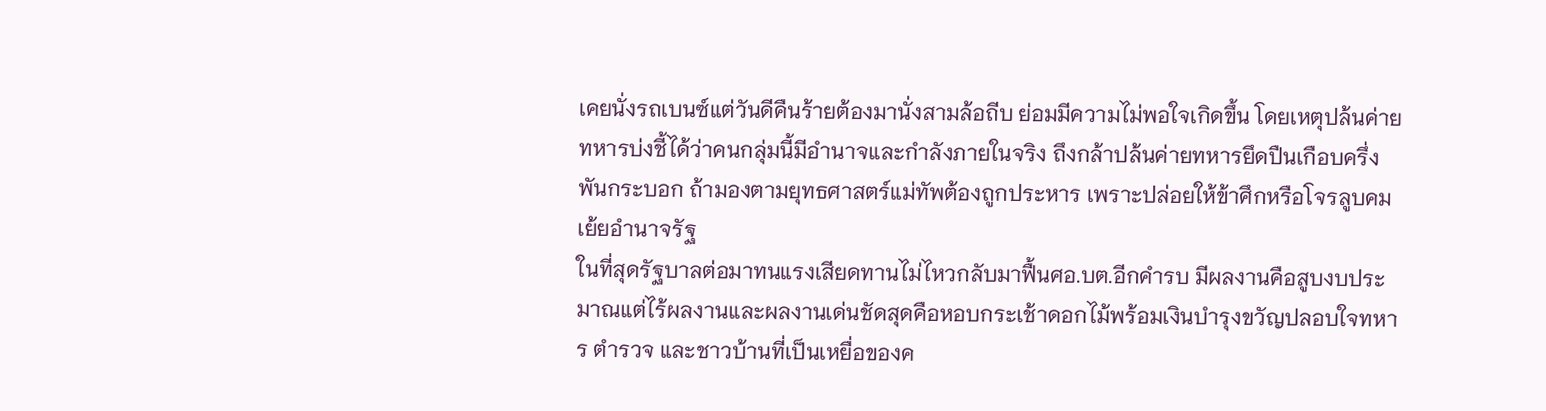เคยนั่งรถเบนซ์แต่วันดีคืนร้ายต้องมานั่งสามล้อถีบ ย่อมมีความไม่พอใจเกิดขึ้น โดยเหตุปล้นค่ายทหารบ่งชี้ได้ว่าคนกลุ่มนี้มีอำนาจและกำลังภายในจริง ถึงกล้าปล้นค่ายทหารยึดปืนเกือบครึ่งพันกระบอก ถ้ามองตามยุทธศาสตร์แม่ทัพต้องถูกประหาร เพราะปล่อยให้ข้าศึกหรือโจรลูบคมเย้ยอำนาจรัฐ
ในที่สุดรัฐบาลต่อมาทนแรงเสียดทานไม่ไหวกลับมาฟื้นศอ.บต.อีกคำรบ มีผลงานคือสูบงบประมาณแต่ไร้ผลงานและผลงานเด่นชัดสุดคือหอบกระเช้าดอกไม้พร้อมเงินบำรุงขวัญปลอบใจทหาร ตำรวจ และชาวบ้านที่เป็นเหยื่อของค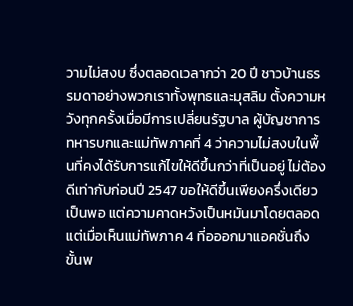วามไม่สงบ ซึ่งตลอดเวลากว่า 20 ปี ชาวบ้านธรรมดาอย่างพวกเราทั้งพุทธและมุสลิม ตั้งความหวังทุกครั้งเมื่อมีการเปลี่ยนรัฐบาล ผู้บัญชาการทหารบกและแม่ทัพภาคที่ 4 ว่าความไม่สงบในพื้นที่คงได้รับการแก้ไขให้ดีขึ้นกว่าที่เป็นอยู่ ไม่ต้องดีเท่ากับก่อนปี 2547 ขอให้ดีขึ้นเพียงครึ่งเดียวเป็นพอ แต่ความคาดหวังเป็นหมันมาโดยตลอด
แต่เมื่อเห็นแม่ทัพภาค 4 ที่อออกมาแอคชั่นถึงขั้นพ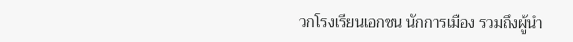วกโรงเรียนเอกชน นักการเมือง รวมถึงผู้นำ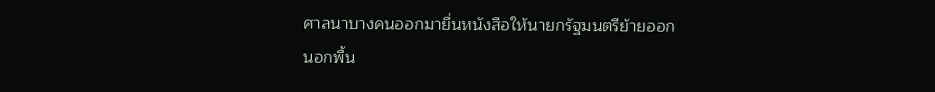ศาลนาบางคนออกมายื่นหนังสือให้นายกรัฐมนตรีย้ายออกนอกพื้น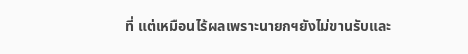ที่ แต่เหมือนไร้ผลเพราะนายกฯยังไม่ขานรับและ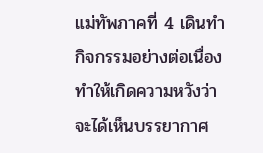แม่ทัพภาคที่ 4 เดินทำกิจกรรมอย่างต่อเนื่อง ทำให้เกิดความหวังว่าจะได้เห็นบรรยากาศ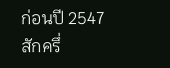ก่อนปี 2547 สักครึ่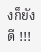งก็ยังดี !!!